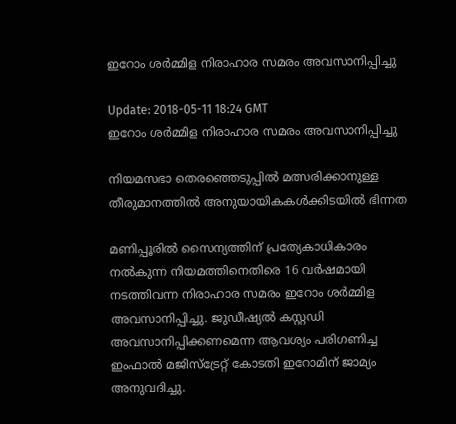ഇറോം ശര്‍മ്മിള നിരാഹാര സമരം അവസാനിപ്പിച്ചു

Update: 2018-05-11 18:24 GMT
ഇറോം ശര്‍മ്മിള നിരാഹാര സമരം അവസാനിപ്പിച്ചു

നിയമസഭാ തെരഞ്ഞെടുപ്പില്‍ മത്സരിക്കാനുള്ള തീരുമാനത്തില്‍ അനുയായികകള്‍ക്കിടയില്‍ ഭിന്നത

മണിപ്പൂരില്‍ സൈന്യത്തിന് പ്രത്യേകാധികാരം നല്‍കുന്ന നിയമത്തിനെതിരെ 16 വര്‍ഷമായി നടത്തിവന്ന നിരാഹാര സമരം ഇറോം ശര്‍മ്മിള അവസാനിപ്പിച്ചു. ജുഡീഷ്യല്‍ കസ്റ്റഡി അവസാനിപ്പിക്കണമെന്ന ആവശ്യം പരിഗണിച്ച ഇംഫാല്‍ മജിസ്ട്രേറ്റ് കോടതി ഇറോമിന് ജാമ്യം അനുവദിച്ചു.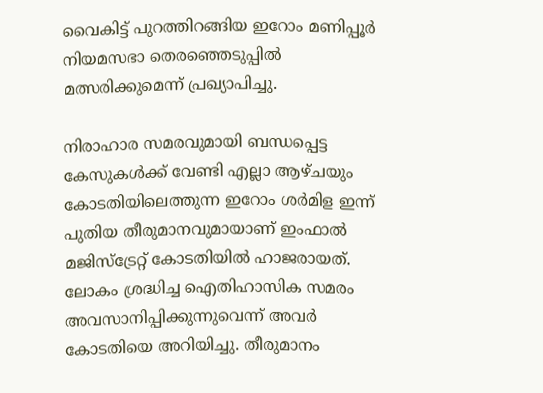വൈകിട്ട് പുറത്തിറങ്ങിയ ഇറോം മണിപ്പൂര്‍ നിയമസഭാ തെരഞ്ഞെടുപ്പില്‍ മത്സരിക്കുമെന്ന് പ്രഖ്യാപിച്ചു.

നിരാഹാര സമരവുമായി ബന്ധപ്പെട്ട കേസുകള്‍ക്ക് വേണ്ടി എല്ലാ ആഴ്ചയും കോടതിയിലെത്തുന്ന ഇറോം ശര്‍മിള ഇന്ന് പുതിയ തീരുമാനവുമായാണ് ഇംഫാല്‍ മജിസ്ട്രേറ്റ് കോടതിയില്‍ ഹാജരായത്. ലോകം ശ്രദ്ധിച്ച ഐതിഹാസിക സമരം അവസാനിപ്പിക്കുന്നുവെന്ന് അവര്‍ കോടതിയെ അറിയിച്ചു. തീരുമാനം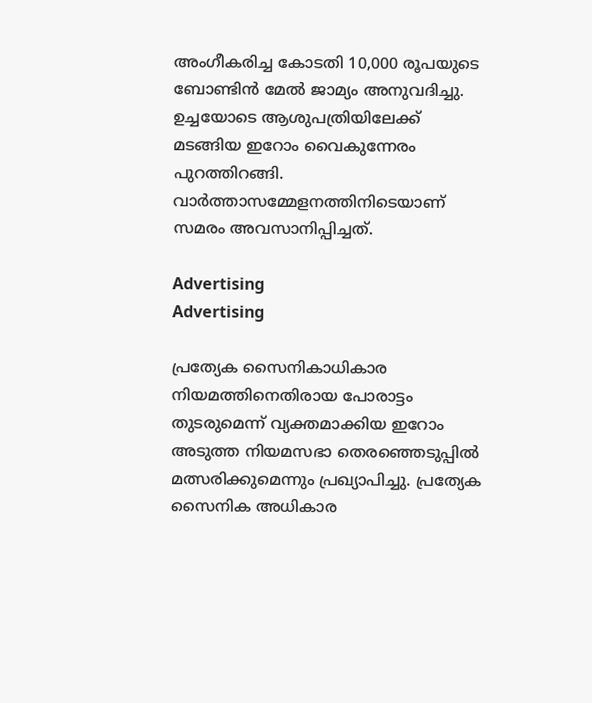അംഗീകരിച്ച കോടതി 10,000 രൂപയുടെ ബോണ്ടിന്‍ മേല്‍ ജാമ്യം അനുവദിച്ചു. ഉച്ചയോടെ ആശുപത്രിയിലേക്ക് മടങ്ങിയ ഇറോം വൈകുന്നേരം പുറത്തിറങ്ങി. വാര്‍ത്താസമ്മേളനത്തിനിടെയാണ് സമരം അവസാനിപ്പിച്ചത്.

Advertising
Advertising

പ്രത്യേക സൈനികാധികാര നിയമത്തിനെതിരായ പോരാട്ടം തുടരുമെന്ന് വ്യക്തമാക്കിയ ഇറോം അടുത്ത നിയമസഭാ തെരഞ്ഞെടുപ്പില്‍ മത്സരിക്കുമെന്നും പ്രഖ്യാപിച്ചു. പ്രത്യേക സൈനിക അധികാര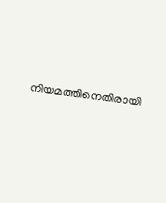നിയമത്തിനെതിരായി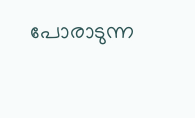പോരാടുന്ന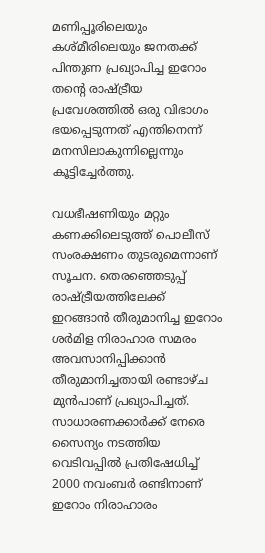മണിപ്പൂരിലെയും കശ്മീരിലെയും ജനതക്ക് പിന്തുണ പ്രഖ്യാപിച്ച ഇറോം തന്റെ രാഷ്ട്രീയ പ്രവേശത്തില്‍ ഒരു വിഭാഗം ഭയപ്പെടുന്നത് എന്തിനെന്ന് മനസിലാകുന്നില്ലെന്നും കൂട്ടിച്ചേര്‍ത്തു.

വധഭീഷണിയും മറ്റും കണക്കിലെടുത്ത് പൊലീസ് സംരക്ഷണം തുടരുമെന്നാണ് സൂചന. തെരഞ്ഞെടുപ്പ് രാഷ്ട്രീയത്തിലേക്ക് ഇറങ്ങാന്‍ തീരുമാനിച്ച ഇറോം ശര്‍മിള നിരാഹാര സമരം അവസാനിപ്പിക്കാന്‍ തീരുമാനിച്ചതായി രണ്ടാഴ്ച മുന്‍പാണ് പ്രഖ്യാപിച്ചത്. സാധാരണക്കാര്‍ക്ക് നേരെ സൈന്യം നടത്തിയ വെടിവപ്പില്‍ പ്രതിഷേധിച്ച് 2000 നവംബര്‍ രണ്ടിനാണ് ഇറോം നിരാഹാരം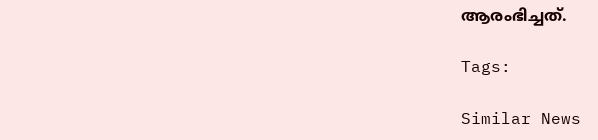ആരംഭിച്ചത്.

Tags:

Similar News